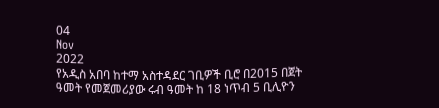04
Nov
2022
የአዲስ አበባ ከተማ አስተዳደር ገቢዎች ቢሮ በ2015 በጀት ዓመት የመጀመሪያው ሩብ ዓመት ከ 18 ነጥብ 5 ቢሊዮን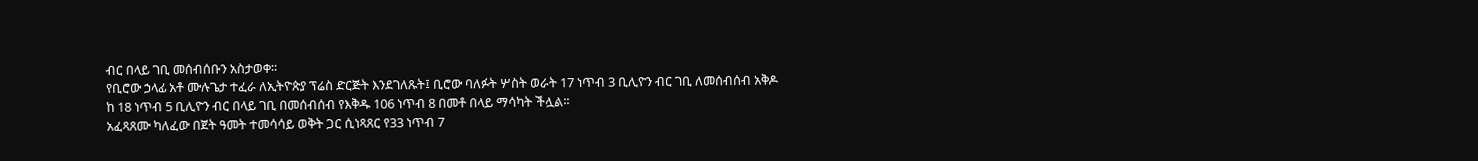ብር በላይ ገቢ መሰብሰቡን አስታወቀ።
የቢሮው ኃላፊ አቶ ሙሉጌታ ተፈራ ለኢትዮጵያ ፕሬስ ድርጅት እንደገለጹት፤ ቢሮው ባለፉት ሦስት ወራት 17 ነጥብ 3 ቢሊዮን ብር ገቢ ለመሰብሰብ አቅዶ ከ 18 ነጥብ 5 ቢሊዮን ብር በላይ ገቢ በመሰብሰብ የእቅዱ 106 ነጥብ 8 በመቶ በላይ ማሳካት ችሏል፡፡
አፈጻጸሙ ካለፈው በጀት ዓመት ተመሳሳይ ወቅት ጋር ሲነጻጸር የ33 ነጥብ 7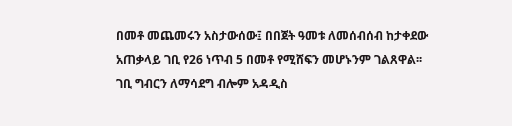በመቶ መጨመሩን አስታውሰው፤ በበጀት ዓመቱ ለመሰብሰብ ከታቀደው አጠቃላይ ገቢ የ26 ነጥብ 5 በመቶ የሚሸፍን መሆኑንም ገልጸዋል፡፡
ገቢ ግብርን ለማሳደግ ብሎም አዳዲስ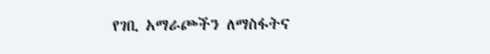የገቢ አማራጮችን ለማስፋትና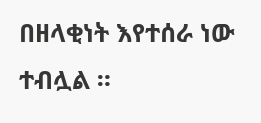በዘላቂነት እየተሰራ ነው ተብሏል ።